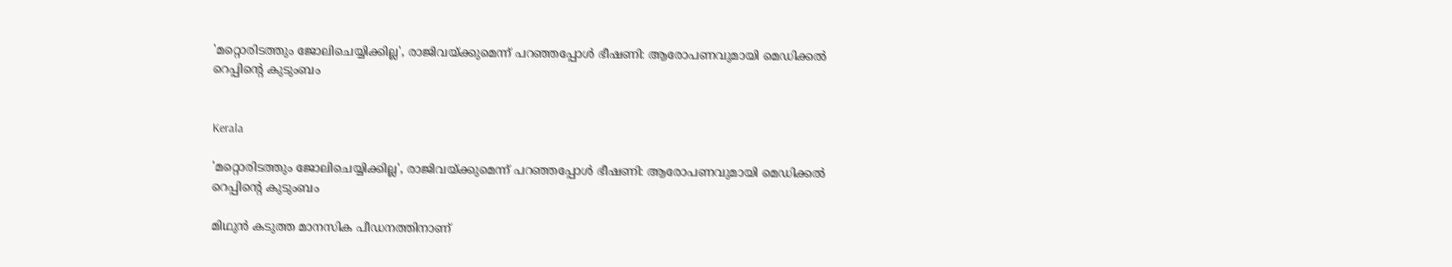'മറ്റൊരിടത്തും ജോലിചെയ്യിക്കില്ല', രാജിവയ്ക്കുമെന്ന് പറഞ്ഞപ്പോൾ ഭീഷണി: ആരോപണവുമായി മെഡിക്കൽ റെപ്പിന്‍റെ കുടുംബം


Kerala

'മറ്റൊരിടത്തും ജോലിചെയ്യിക്കില്ല', രാജിവയ്ക്കുമെന്ന് പറഞ്ഞപ്പോൾ ഭീഷണി: ആരോപണവുമായി മെഡിക്കൽ റെപ്പിന്‍റെ കുടുംബം

മിഥുൻ കടുത്ത മാനസിക പീഡനത്തിനാണ്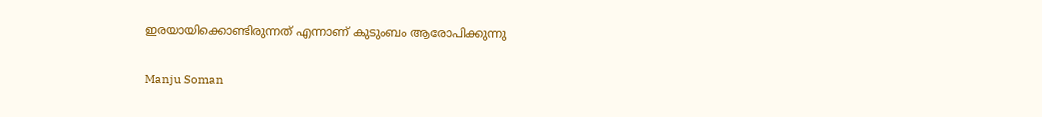ഇരയായിക്കൊണ്ടിരുന്നത് എന്നാണ് കുടുംബം ആരോപിക്കുന്നു

Manju Soman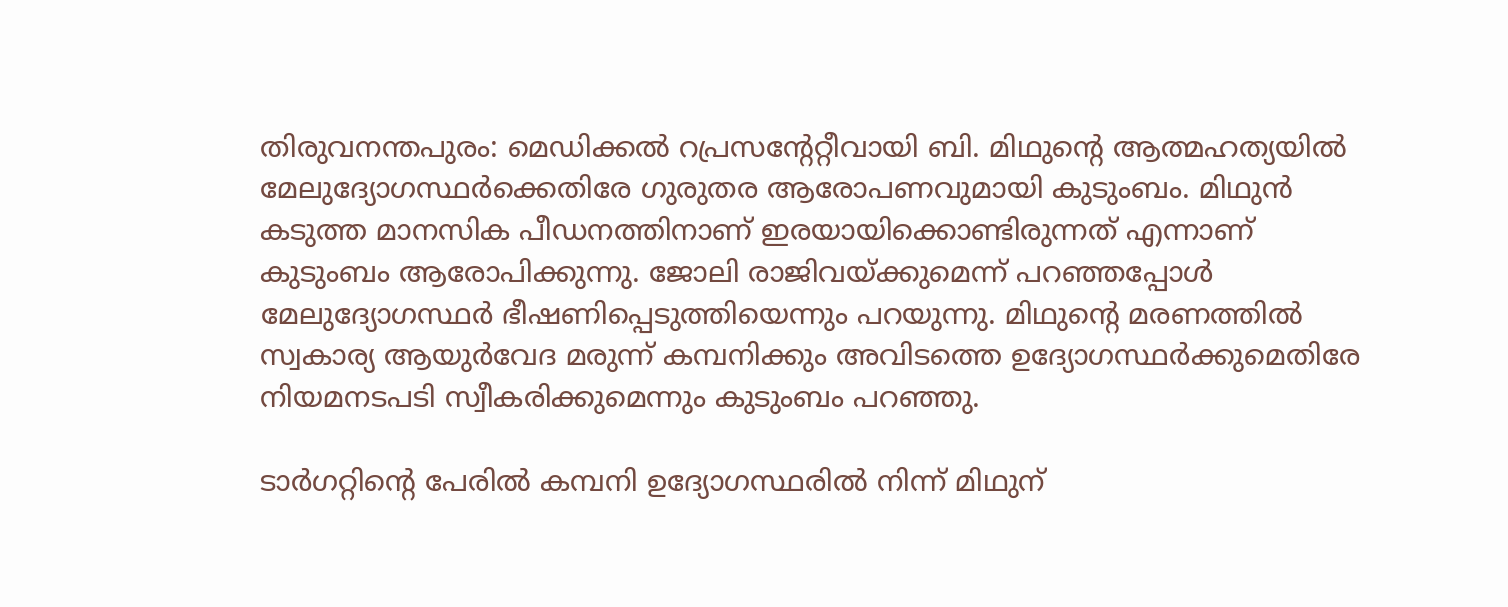തിരുവനന്തപുരം: മെഡിക്കൽ റപ്രസന്‍റേറ്റീവായി ബി. മിഥുന്‍റെ ആത്മഹത്യയിൽ മേലുദ്യോഗസ്ഥർക്കെതിരേ ഗുരുതര ആരോപണവുമായി കുടുംബം. മിഥുൻ കടുത്ത മാനസിക പീഡനത്തിനാണ് ഇരയായിക്കൊണ്ടിരുന്നത് എന്നാണ് കുടുംബം ആരോപിക്കുന്നു. ജോലി രാജിവയ്ക്കുമെന്ന് പറഞ്ഞപ്പോൾ മേലുദ്യോഗസ്ഥർ ഭീഷണിപ്പെടുത്തിയെന്നും പറയുന്നു. മിഥുന്‍റെ മരണത്തിൽ സ്വകാര്യ ആയുർവേദ മരുന്ന് കമ്പനിക്കും അവിടത്തെ ഉദ്യോഗസ്ഥർക്കുമെതിരേ നിയമനടപടി സ്വീകരിക്കുമെന്നും കുടുംബം പറഞ്ഞു.

ടാർഗറ്റിന്‍റെ പേരിൽ കമ്പനി ഉദ്യോഗസ്ഥരിൽ നിന്ന് മിഥുന്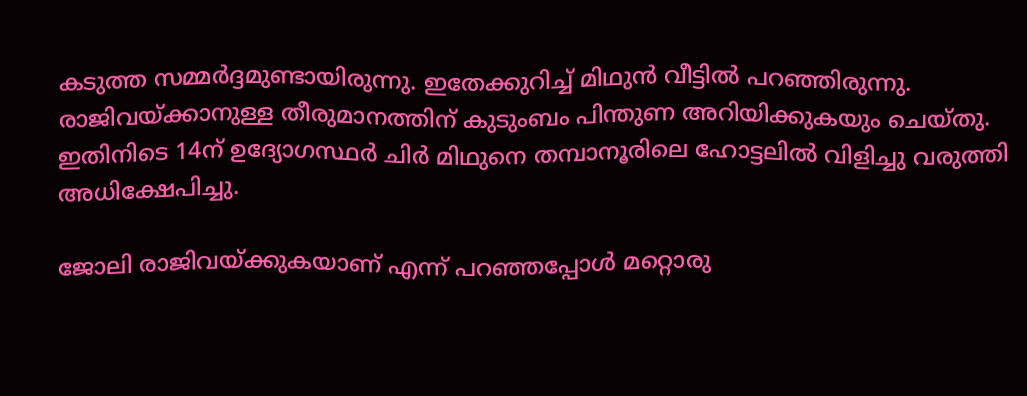കടുത്ത സമ്മർദ്ദമുണ്ടായിരുന്നു. ഇതേക്കുറിച്ച് മിഥുൻ വീട്ടിൽ പറഞ്ഞിരുന്നു. രാജിവയ്ക്കാനുള്ള തീരുമാനത്തിന് കുടുംബം പിന്തുണ അറിയിക്കുകയും ചെയ്തു. ഇതിനിടെ 14ന് ഉദ്യോഗസ്ഥർ ചിർ മിഥുനെ തമ്പാനൂരിലെ ഹോട്ടലിൽ വിളിച്ചു വരുത്തി അധിക്ഷേപിച്ചു.

ജോലി രാജിവയ്ക്കുകയാണ് എന്ന് പറഞ്ഞപ്പോൾ മറ്റൊരു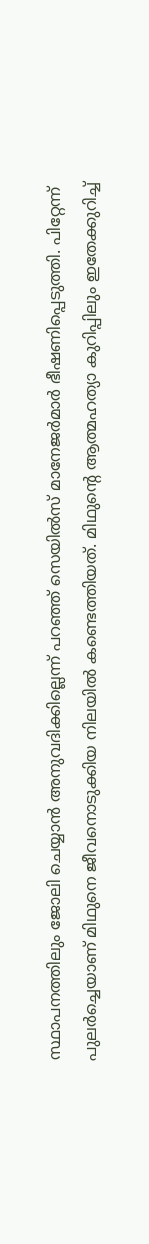സ്ഥാപനത്തിലും ജോലി ചെയ്യാൻ അനുവദിക്കില്ലെന്ന് പറഞ്ഞ് സെയിൽസ് മാനേജർമാർ ഭീഷണിപ്പെടുത്തി. പിറ്റേന്ന് പുലർച്ചെയാണ് മിഥുനെ ജീവനൊടുക്കിയ നിലയിൽ കണ്ടെത്തിയത്. മിഥുന്‍റെ ആത്മഹത്യാ കുറിപ്പിലും ഇതേക്കുറിച്ച്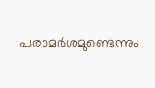പരാമർശമുണ്ടെന്നും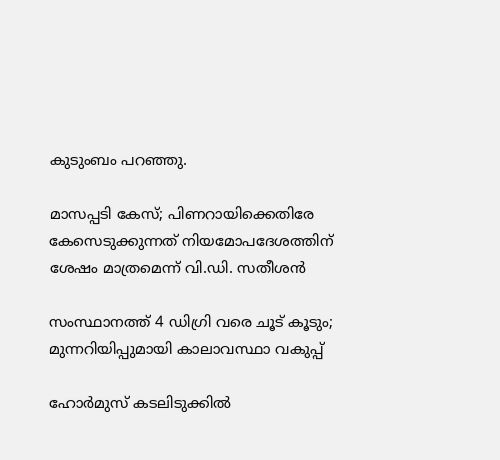കുടുംബം പറഞ്ഞു.

മാസപ്പടി കേസ്; പിണറായിക്കെതിരേ കേസെടുക്കുന്നത് നിയമോപദേശത്തിന് ശേഷം മാത്രമെന്ന് വി.ഡി. സതീശൻ

സംസ്ഥാനത്ത് 4 ഡിഗ്രി വരെ ചൂട് കൂടും; മുന്നറിയിപ്പുമായി കാലാവസ്ഥാ വകുപ്പ്

ഹോർമുസ് കടലിടുക്കിൽ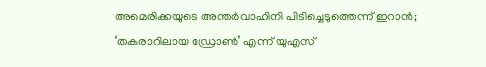അമെരിക്കയുടെ അന്തർവാഹിനി പിടിച്ചെടുത്തെന്ന് ഇറാൻ; ‘തകരാറിലായ ഡ്രോൺ’ എന്ന് യുഎസ്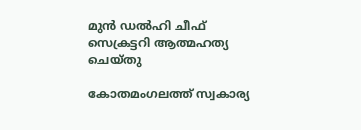മുൻ ഡൽഹി ചീഫ് സെക്രട്ടറി ആത്മഹത്യ ചെയ്തു

കോതമംഗലത്ത് സ്വകാര്യ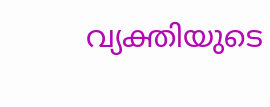വ്യക്തിയുടെ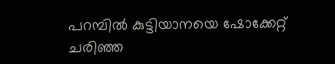പറമ്പിൽ കുട്ടിയാനയെ ഷോക്കേറ്റ് ചരിഞ്ഞ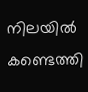നിലയിൽ കണ്ടെത്തി